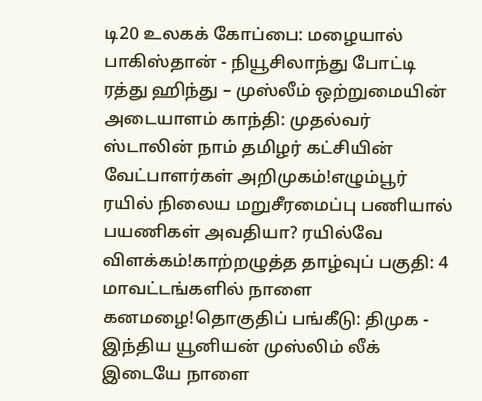டி20 உலகக் கோப்பை: மழையால் பாகிஸ்தான் - நியூசிலாந்து போட்டி ரத்து ஹிந்து – முஸ்லீம் ஒற்றுமையின் அடையாளம் காந்தி: முதல்வர் ஸ்டாலின் நாம் தமிழர் கட்சியின் வேட்பாளர்கள் அறிமுகம்!எழும்பூர் ரயில் நிலைய மறுசீரமைப்பு பணியால் பயணிகள் அவதியா? ரயில்வே விளக்கம்!காற்றழுத்த தாழ்வுப் பகுதி: 4 மாவட்டங்களில் நாளை கனமழை!தொகுதிப் பங்கீடு: திமுக - இந்திய யூனியன் முஸ்லிம் லீக் இடையே நாளை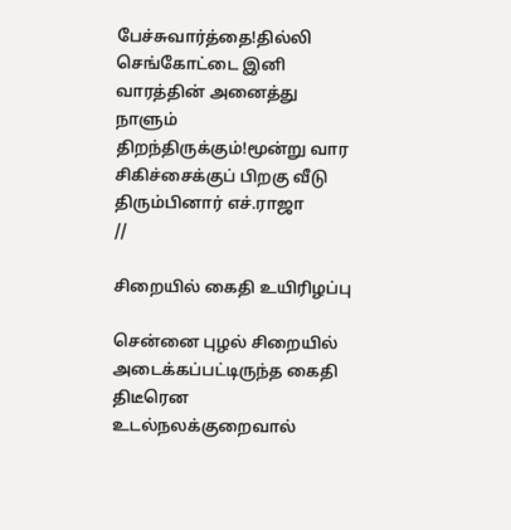பேச்சுவார்த்தை!தில்லி செங்கோட்டை இனி வாரத்தின் அனைத்து நாளும் திறந்திருக்கும்!மூன்று வார சிகிச்சைக்குப் பிறகு வீடு திரும்பினார் எச்.ராஜா
//

சிறையில் கைதி உயிரிழப்பு

சென்னை புழல் சிறையில் அடைக்கப்பட்டிருந்த கைதி திடீரென உடல்நலக்குறைவால்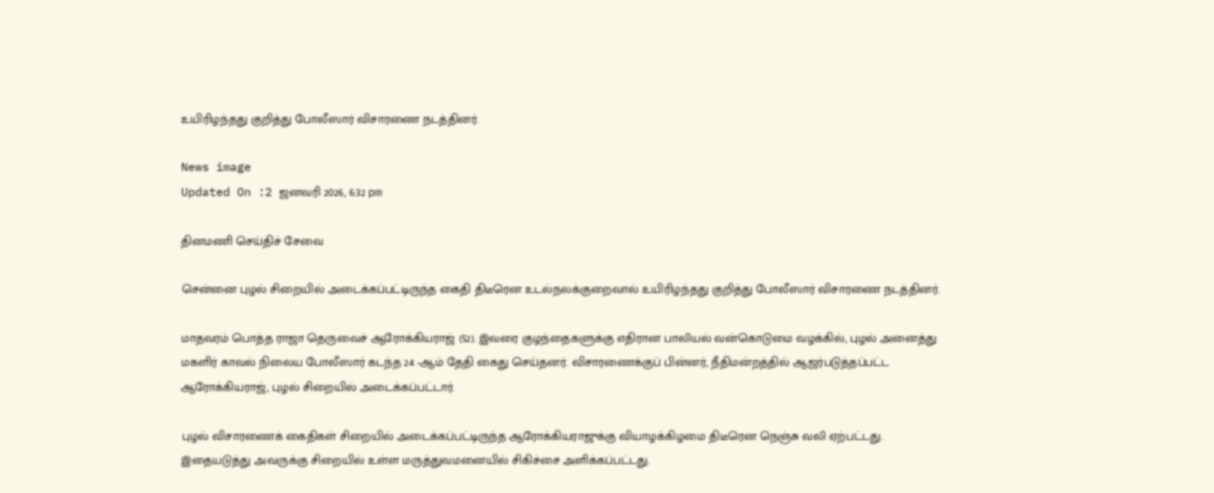உயிரிழந்தது குறித்து போலீஸார் விசாரணை நடத்தினர்.

News image
Updated On :2 ஜனவரி 2026, 6:32 pm

தினமணி செய்திச் சேவை

சென்னை புழல் சிறையில் அடைக்கப்பட்டிருந்த கைதி திடீரென உடல்நலக்குறைவால் உயிரிழந்தது குறித்து போலீஸார் விசாரணை நடத்தினர்.

மாதவரம் பொத்த ராஜா தெருவைச் ஆரோக்கியராஜ் (52). இவரை குழந்தைகளுக்கு எதிரான பாலியல் வன்கொடுமை வழக்கில், புழல் அனைத்து மகளிர் காவல் நிலைய போலீஸார் கடந்த 24 -ஆம் தேதி கைது செய்தனர். விசாரணைக்குப் பின்னர், நீதிமன்றத்தில் ஆஜர்படுத்தப்பட்ட ஆரோக்கியராஜ், புழல் சிறையில் அடைக்கப்பட்டார்.

புழல் விசாரணைக் கைதிகள் சிறையில் அடைக்கப்பட்டிருந்த ஆரோக்கியராஜுக்கு வியாழக்கிழமை திடீரென நெஞ்சு வலி ஏற்பட்டது. இதையடுத்து அவருக்கு சிறையில் உள்ள மருத்துவமனையில் சிகிச்சை அளிக்கப்பட்டது.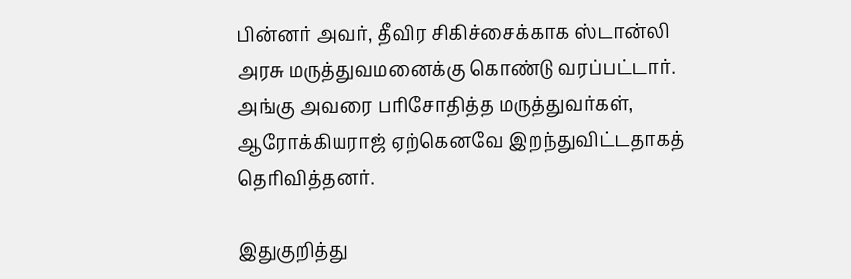பின்னர் அவர், தீவிர சிகிச்சைக்காக ஸ்டான்லி அரசு மருத்துவமனைக்கு கொண்டு வரப்பட்டார். அங்கு அவரை பரிசோதித்த மருத்துவர்கள், ஆரோக்கியராஜ் ஏற்கெனவே இறந்துவிட்டதாகத் தெரிவித்தனர்.

இதுகுறித்து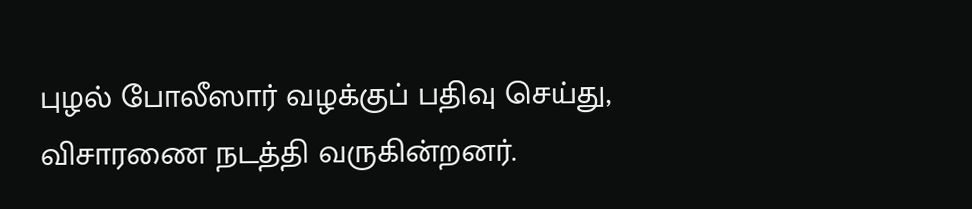புழல் போலீஸார் வழக்குப் பதிவு செய்து, விசாரணை நடத்தி வருகின்றனர்.